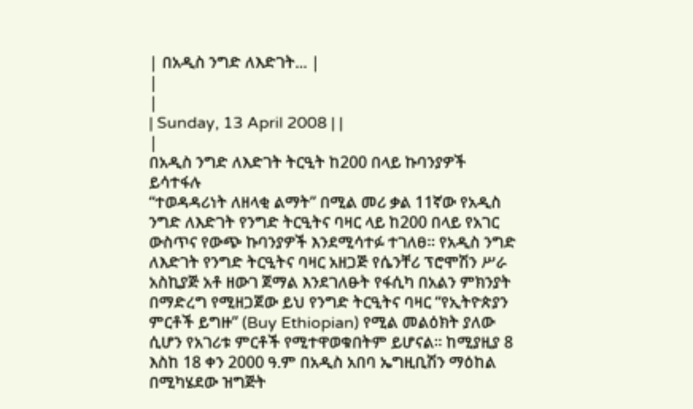| በአዲስ ንግድ ለእድገት... |
|
|
| Sunday, 13 April 2008 | |
|
በአዲስ ንግድ ለእድገት ትርዒት ከ200 በላይ ኩባንያዎች ይሳተፋሉ
“ተወዳዳሪነት ለዘላቂ ልማት” በሚል መሪ ቃል 11ኛው የአዲስ ንግድ ለእድገት የንግድ ትርዒትና ባዛር ላይ ከ200 በላይ የአገር ውስጥና የውጭ ኩባንያዎች እንደሚሳተፉ ተገለፀ፡፡ የአዲስ ንግድ ለእድገት የንግድ ትርዒትና ባዛር አዘጋጅ የሴንቸሪ ፕሮሞሽን ሥራ አስኪያጅ አቶ ዘውገ ጀማል እንደገለፁት የፋሲካ በአልን ምክንያት በማድረግ የሚዘጋጀው ይህ የንግድ ትርዒትና ባዛር “የኢትዮጵያን ምርቶች ይግዙ” (Buy Ethiopian) የሚል መልዕክት ያለው ሲሆን የአገሪቱ ምርቶች የሚተዋወቁበትም ይሆናል፡፡ ከሚያዚያ 8 እስከ 18 ቀን 2000 ዓ.ም በአዲስ አበባ ኤግዚቢሽን ማዕከል በሚካሄደው ዝግጅት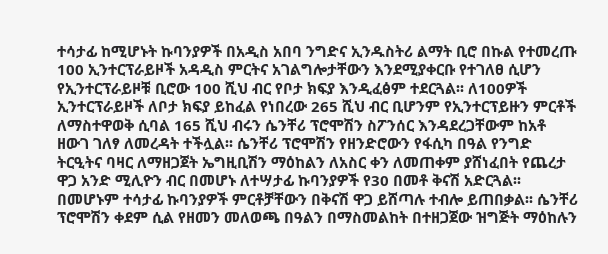ተሳታፊ ከሚሆኑት ኩባንያዎች በአዲስ አበባ ንግድና ኢንዱስትሪ ልማት ቢሮ በኩል የተመረጡ 100 ኢንተርፕራይዞች አዳዲስ ምርትና አገልግሎታቸውን እንደሚያቀርቡ የተገለፀ ሲሆን የኢንተርፕራይዞቹ ቢሮው 100 ሺህ ብር የቦታ ክፍያ እንዲፈፅም ተደርጓል፡፡ ለ100ዎች ኢንተርፕራይዞች ለቦታ ክፍያ ይከፈል የነበረው 265 ሺህ ብር ቢሆንም የኢንተርፕይዙን ምርቶች ለማስተዋወቅ ሲባል 165 ሺህ ብሩን ሴንቸሪ ፕሮሞሽን ስፖንሰር እንዳደረጋቸውም ከአቶ ዘውገ ገለፃ ለመረዳት ተችሏል፡፡ ሴንቸሪ ፕሮሞሽን የዘንድሮውን የፋሲካ በዓል የንግድ ትርዒትና ባዛር ለማዘጋጀት ኤግዚቢሽን ማዕከልን ለአስር ቀን ለመጠቀም ያሸነፈበት የጨረታ ዋጋ አንድ ሚሊዮን ብር በመሆኑ ለተሣታፊ ኩባንያዎች የ30 በመቶ ቅናሽ አድርጓል፡፡ በመሆኑም ተሳታፊ ኩባንያዎች ምርቶቻቸውን በቅናሽ ዋጋ ይሸጣሉ ተብሎ ይጠበቃል፡፡ ሴንቸሪ ፕሮሞሽን ቀደም ሲል የዘመን መለወጫ በዓልን በማስመልከት በተዘጋጀው ዝግጅት ማዕከሉን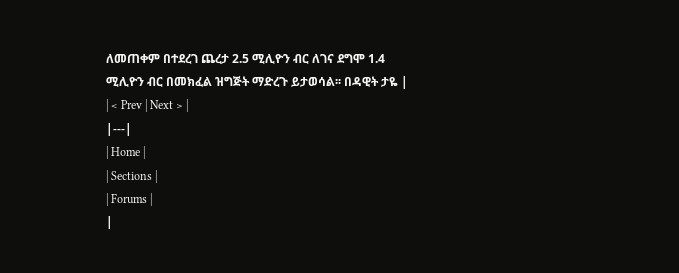ለመጠቀም በተደረገ ጨረታ 2.5 ሚሊዮን ብር ለገና ደግሞ 1.4 ሚሊዮን ብር በመክፈል ዝግጅት ማድረጉ ይታወሳል፡፡ በዳዊት ታዬ |
| < Prev | Next > |
|---|
| Home |
| Sections |
| Forums |
|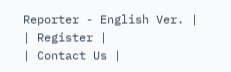Reporter - English Ver. |
| Register |
| Contact Us |